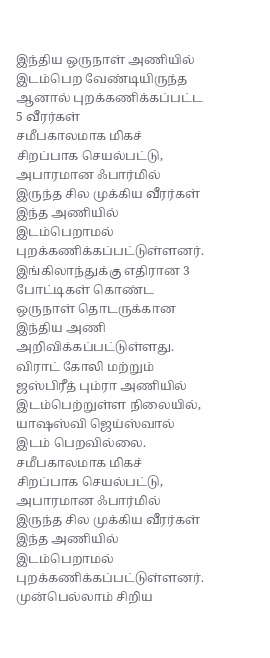இந்திய ஒருநாள் அணியில் இடம்பெற வேண்டியிருந்த ஆனால் புறக்கணிக்கப்பட்ட 5 வீரர்கள்
சமீபகாலமாக மிகச் சிறப்பாக செயல்பட்டு, அபாரமான ஃபார்மில் இருந்த சில முக்கிய வீரர்கள் இந்த அணியில் இடம்பெறாமல் புறக்கணிக்கப்பட்டுள்ளனர்.
இங்கிலாந்துக்கு எதிரான 3 போட்டிகள் கொண்ட ஒருநாள் தொடருக்கான இந்திய அணி அறிவிக்கப்பட்டுள்ளது. விராட் கோலி மற்றும் ஜஸ்பிரீத் பும்ரா அணியில் இடம்பெற்றுள்ள நிலையில், யாஷஸ்வி ஜெய்ஸ்வால் இடம் பெறவில்லை.
சமீபகாலமாக மிகச் சிறப்பாக செயல்பட்டு, அபாரமான ஃபார்மில் இருந்த சில முக்கிய வீரர்கள் இந்த அணியில் இடம்பெறாமல் புறக்கணிக்கப்பட்டுள்ளனர்.
முன்பெல்லாம் சிறிய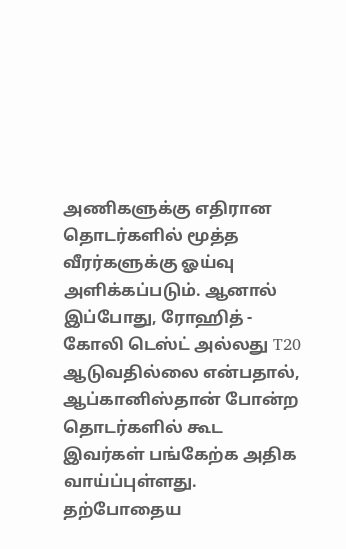அணிகளுக்கு எதிரான தொடர்களில் மூத்த வீரர்களுக்கு ஓய்வு அளிக்கப்படும். ஆனால் இப்போது, ரோஹித் - கோலி டெஸ்ட் அல்லது T20 ஆடுவதில்லை என்பதால், ஆப்கானிஸ்தான் போன்ற தொடர்களில் கூட இவர்கள் பங்கேற்க அதிக வாய்ப்புள்ளது.
தற்போதைய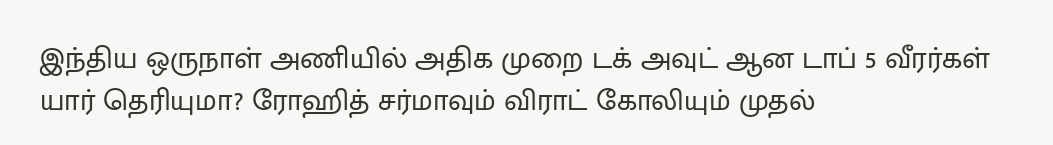இந்திய ஒருநாள் அணியில் அதிக முறை டக் அவுட் ஆன டாப் 5 வீரர்கள் யார் தெரியுமா? ரோஹித் சர்மாவும் விராட் கோலியும் முதல்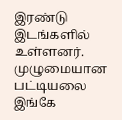இரண்டு இடங்களில் உள்ளனர். முழுமையான பட்டியலை இங்கே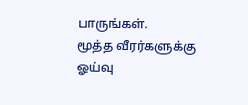பாருங்கள்.
மூத்த வீரர்களுக்கு ஓய்வு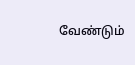வேண்டும்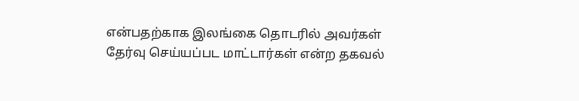என்பதற்காக இலங்கை தொடரில் அவர்கள் தேர்வு செய்யப்பட மாட்டார்கள் என்ற தகவல்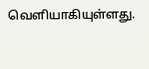வெளியாகியுள்ளது.